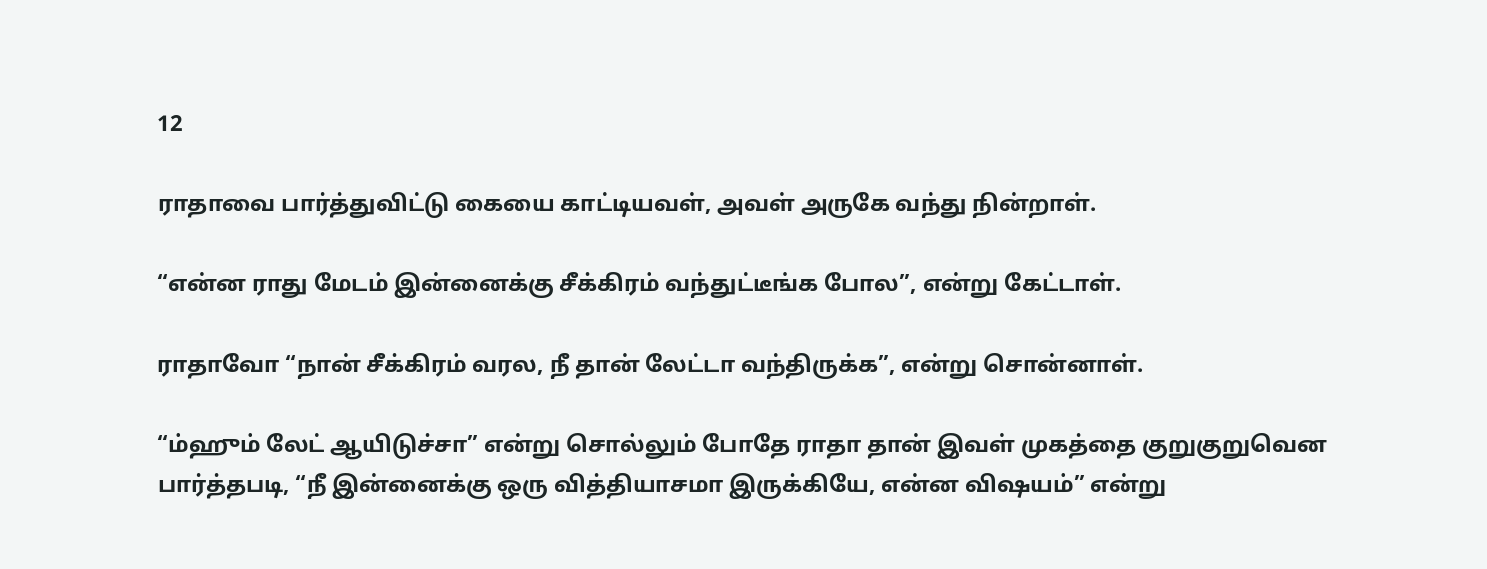12

ராதாவை பார்த்துவிட்டு கையை காட்டியவள், அவள் அருகே வந்து நின்றாள்.

“என்ன ராது மேடம் இன்னைக்கு சீக்கிரம் வந்துட்டீங்க போல”, என்று கேட்டாள்.

ராதாவோ “நான் சீக்கிரம் வரல, நீ தான் லேட்டா வந்திருக்க”, என்று சொன்னாள்.

“ம்ஹும் லேட் ஆயிடுச்சா” என்று சொல்லும் போதே ராதா தான் இவள் முகத்தை குறுகுறுவென பார்த்தபடி, “நீ இன்னைக்கு ஒரு வித்தியாசமா இருக்கியே, என்ன விஷயம்” என்று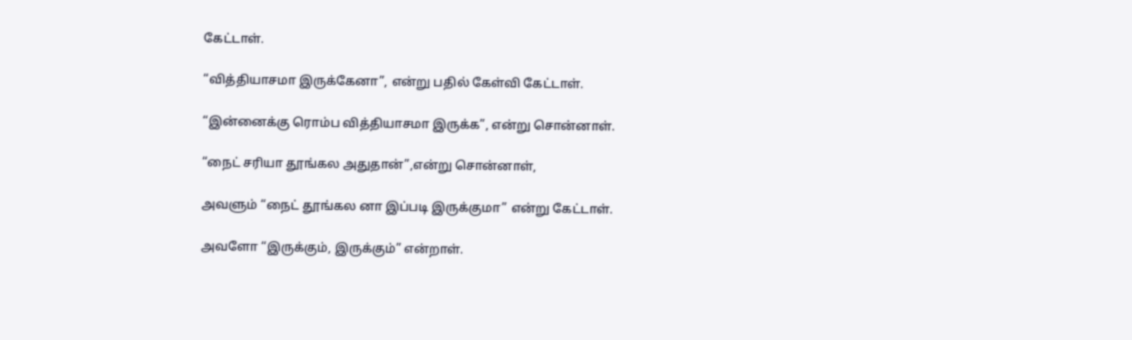கேட்டாள்.

“வித்தியாசமா இருக்கேனா”, என்று பதில் கேள்வி கேட்டாள்.

“இன்னைக்கு ரொம்ப வித்தியாசமா இருக்க”, என்று சொன்னாள்.

“நைட் சரியா தூங்கல அதுதான்”,என்று சொன்னாள்,

அவளும் “நைட் தூங்கல னா இப்படி இருக்குமா” என்று கேட்டாள்.

அவளோ “இருக்கும், இருக்கும்” என்றாள்.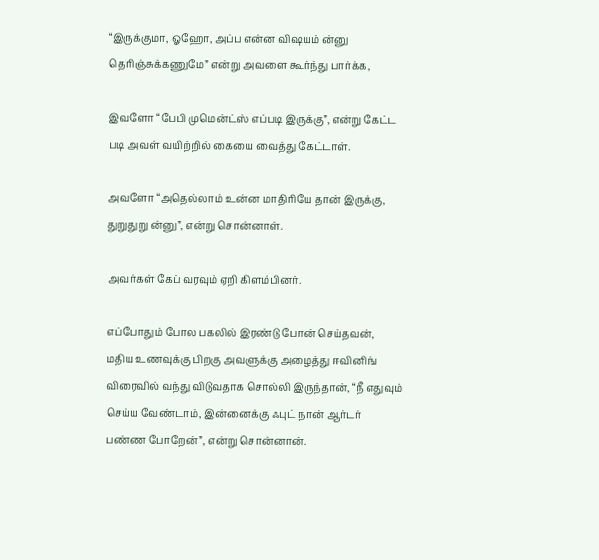“இருக்குமா, ஓஹோ, அப்ப என்ன விஷயம் ன்னு தெரிஞ்சுக்கணுமே” என்று அவளை கூர்ந்து பார்க்க,

இவளோ “பேபி முமென்ட்ஸ் எப்படி இருக்கு”, என்று கேட்ட படி அவள் வயிற்றில் கையை வைத்து கேட்டாள்.

அவளோ “அதெல்லாம் உன்ன மாதிரியே தான் இருக்கு, துறுதுறு ன்னு”, என்று சொன்னாள்.

அவர்கள் கேப் வரவும் ஏறி கிளம்பினர்.

எப்போதும் போல பகலில் இரண்டு போன் செய்தவன், மதிய உணவுக்கு பிறகு அவளுக்கு அழைத்து ஈவினிங் விரைவில் வந்து விடுவதாக சொல்லி இருந்தான், “நீ எதுவும் செய்ய வேண்டாம், இன்னைக்கு ஃபுட் நான் ஆர்டர் பண்ண போறேன்”, என்று சொன்னான்.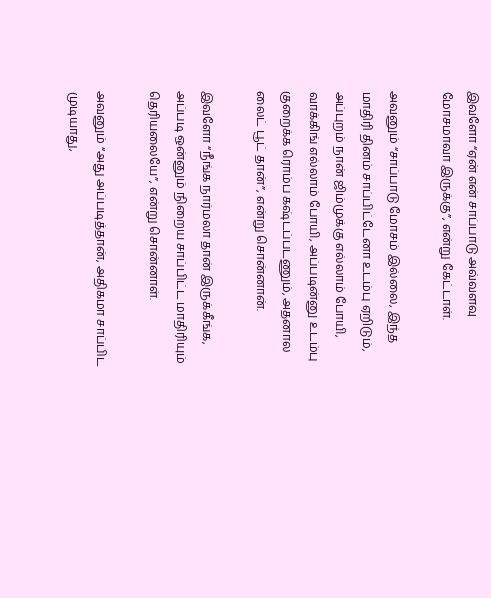இவளோ “ஏன் என் சாப்பாடு அவ்வளவு மோசமாவா இருக்கு”, என்று கேட்டாள்.

அவனும் “சாப்பாடு மோசம் இல்லை, இந்த மாதிரி தினம் சாப்பிட்டேனா உடம்பு ஏறிடும், அப்புறம் நான் ஜிம்முக்கு எல்லாம் போயி, வாக்கிங் எல்லாம் போயி, அப்படின்னு உடம்பு குறைக்க ரொம்ப கஷ்டப்படணும், அதனால லைட் பூட் தான்”, என்று சொன்னான்.

இவளோ “நீங்க நார்மலா தான் இருக்கீங்க, அப்படி ஒன்னும் நிறைய சாப்பிட்ட மாதிரியும் தெரியலையே”, என்று சொன்னாள்.

அவனும் “அது அப்படித்தான், அதிகமா சாப்பிட முடியாது,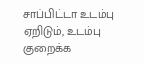சாப்பிட்டா உடம்பு ஏறிடும், உடம்பு குறைக்க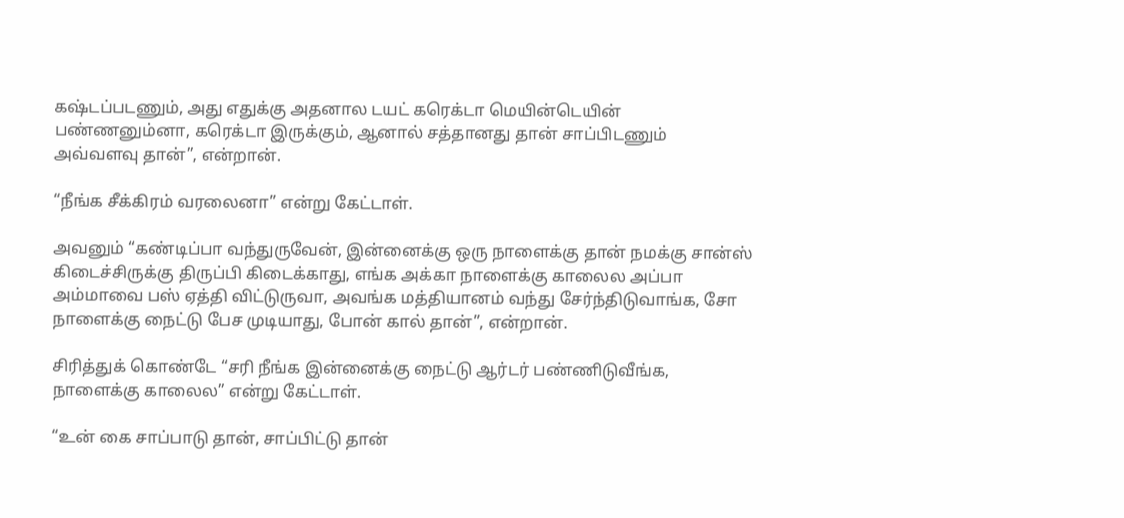கஷ்டப்படணும், அது எதுக்கு அதனால டயட் கரெக்டா மெயின்டெயின் பண்ணனும்னா, கரெக்டா இருக்கும், ஆனால் சத்தானது தான் சாப்பிடணும் அவ்வளவு தான்”, என்றான்.

“நீங்க சீக்கிரம் வரலைனா” என்று கேட்டாள்.

அவனும் “கண்டிப்பா வந்துருவேன், இன்னைக்கு ஒரு நாளைக்கு தான் நமக்கு சான்ஸ் கிடைச்சிருக்கு திருப்பி கிடைக்காது, எங்க அக்கா நாளைக்கு காலைல அப்பா அம்மாவை பஸ் ஏத்தி விட்டுருவா, அவங்க மத்தியானம் வந்து சேர்ந்திடுவாங்க, சோ நாளைக்கு நைட்டு பேச முடியாது, போன் கால் தான்”, என்றான்.

சிரித்துக் கொண்டே “சரி நீங்க இன்னைக்கு நைட்டு ஆர்டர் பண்ணிடுவீங்க, நாளைக்கு காலைல” என்று கேட்டாள்.

“உன் கை சாப்பாடு தான், சாப்பிட்டு தான்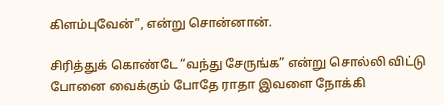கிளம்புவேன்”, என்று சொன்னான்.

சிரித்துக் கொண்டே “வந்து சேருங்க” என்று சொல்லி விட்டு போனை வைக்கும் போதே ராதா இவளை நோக்கி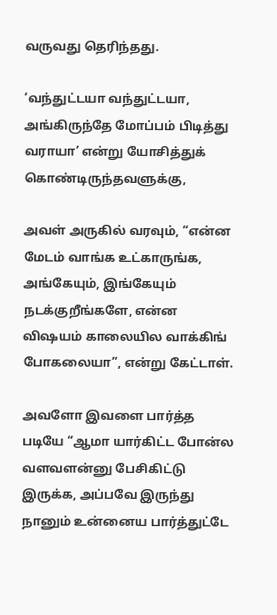வருவது தெரிந்தது.

‘வந்துட்டயா வந்துட்டயா, அங்கிருந்தே மோப்பம் பிடித்து வராயா’ என்று யோசித்துக் கொண்டிருந்தவளுக்கு,

அவள் அருகில் வரவும், “என்ன மேடம் வாங்க உட்காருங்க, அங்கேயும், இங்கேயும் நடக்குறீங்களே, என்ன விஷயம் காலையில வாக்கிங் போகலையா”, என்று கேட்டாள்.

அவளோ இவளை பார்த்த படியே “ஆமா யார்கிட்ட போன்ல வளவளன்னு பேசிகிட்டு இருக்க, அப்பவே இருந்து நானும் உன்னைய பார்த்துட்டே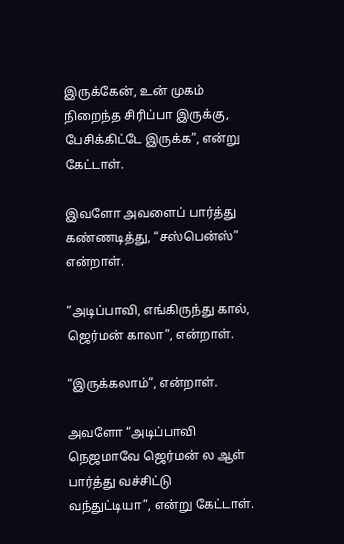இருக்கேன், உன் முகம் நிறைந்த சிரிப்பா இருக்கு, பேசிக்கிட்டே இருக்க”, என்று கேட்டாள்.

இவளோ அவளைப் பார்த்து கண்ணடித்து, “சஸ்பென்ஸ்” என்றாள்.

“அடிப்பாவி, எங்கிருந்து கால், ஜெர்மன் காலா”, என்றாள்.

“இருக்கலாம்”, என்றாள்.

அவளோ “அடிப்பாவி நெஜமாவே ஜெர்மன் ல ஆள் பார்த்து வச்சிட்டு வந்துட்டியா”, என்று கேட்டாள்.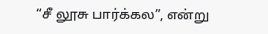“சீ லூசு பார்க்கல”, என்று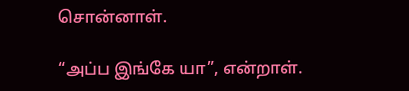சொன்னாள்.

“அப்ப இங்கே யா”, என்றாள்.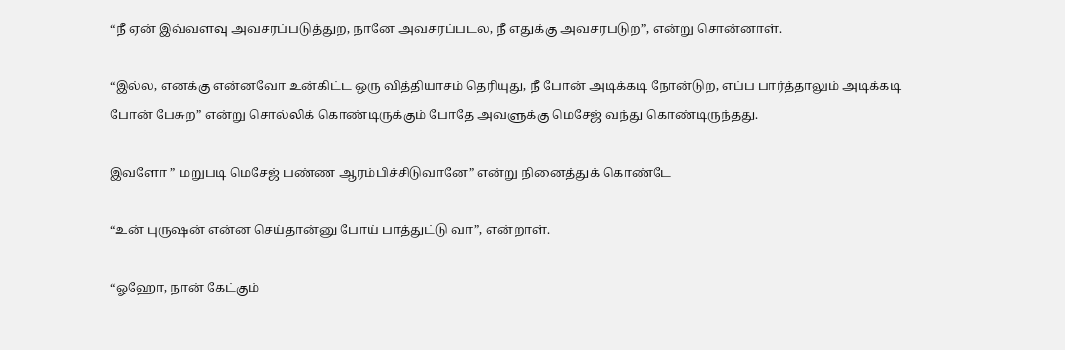“நீ ஏன் இவ்வளவு அவசரப்படுத்துற, நானே அவசரப்படல, நீ எதுக்கு அவசரபடுற”, என்று சொன்னாள்.

“இல்ல, எனக்கு என்னவோ உன்கிட்ட ஒரு வித்தியாசம் தெரியுது, நீ போன் அடிக்கடி நோன்டுற, எப்ப பார்த்தாலும் அடிக்கடி போன் பேசுற” என்று சொல்லிக் கொண்டிருக்கும் போதே அவளுக்கு மெசேஜ் வந்து கொண்டிருந்தது.

இவளோ ” மறுபடி மெசேஜ் பண்ண ஆரம்பிச்சிடுவானே” என்று நினைத்துக் கொண்டே

“உன் புருஷன் என்ன செய்தான்னு போய் பாத்துட்டு வா”, என்றாள்.

“ஓஹோ, நான் கேட்கும்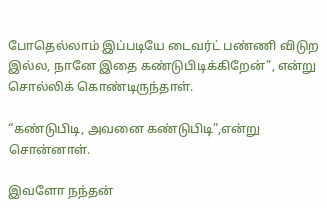போதெல்லாம் இப்படியே டைவர்ட் பண்ணி விடுற இல்ல, நானே இதை கண்டுபிடிக்கிறேன்”, என்று சொல்லிக் கொண்டிருந்தாள்.

“கண்டுபிடி, அவனை கண்டுபிடி”,என்று சொன்னாள்.

இவளோ நந்தன்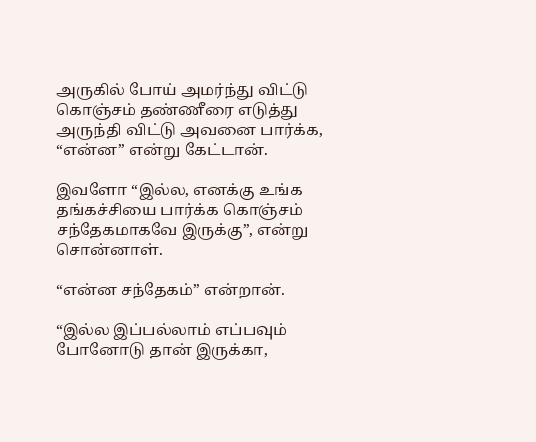அருகில் போய் அமர்ந்து விட்டு கொஞ்சம் தண்ணீரை எடுத்து அருந்தி விட்டு அவனை பார்க்க, “என்ன” என்று கேட்டான்.

இவளோ “இல்ல, எனக்கு உங்க தங்கச்சியை பார்க்க கொஞ்சம் சந்தேகமாகவே இருக்கு”, என்று சொன்னாள்.

“என்ன சந்தேகம்” என்றான்.

“இல்ல இப்பல்லாம் எப்பவும் போனோடு தான் இருக்கா,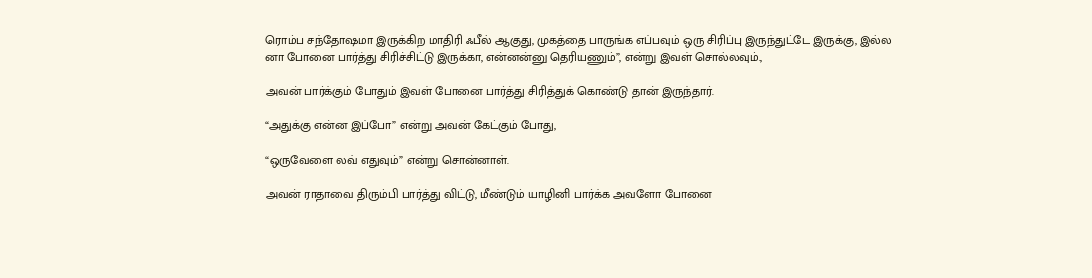ரொம்ப சந்தோஷமா இருக்கிற மாதிரி ஃபீல் ஆகுது, முகத்தை பாருங்க எப்பவும் ஒரு சிரிப்பு இருந்துட்டே இருக்கு, இல்ல னா போனை பார்த்து சிரிச்சிட்டு இருக்கா, என்னன்னு தெரியணும்”, என்று இவள் சொல்லவும்.,

அவன் பார்க்கும் போதும் இவள் போனை பார்த்து சிரித்துக் கொண்டு தான் இருந்தார்.

“அதுக்கு என்ன இப்போ” என்று அவன் கேட்கும் போது,

“ஒருவேளை லவ் எதுவும்” என்று சொன்னாள்.

அவன் ராதாவை திரும்பி பார்த்து விட்டு, மீண்டும் யாழினி பார்க்க அவளோ போனை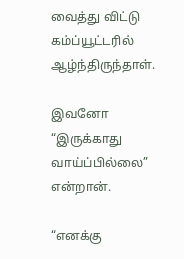வைத்து விட்டு கம்ப்யூட்டரில் ஆழ்ந்திருந்தாள்.

இவனோ “இருக்காது வாய்ப்பில்லை” என்றான்.

“எனக்கு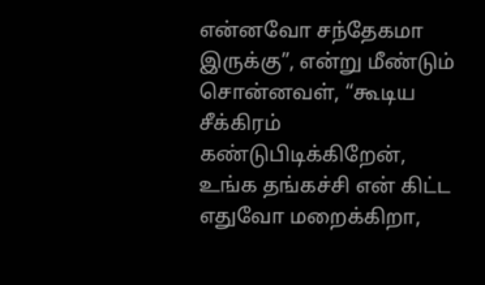என்னவோ சந்தேகமா இருக்கு”, என்று மீண்டும் சொன்னவள், “கூடிய சீக்கிரம் கண்டுபிடிக்கிறேன், உங்க தங்கச்சி என் கிட்ட எதுவோ மறைக்கிறா,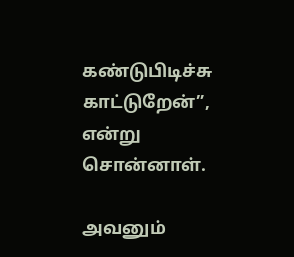கண்டுபிடிச்சு காட்டுறேன்”, என்று சொன்னாள்.

அவனும்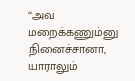“அவ மறைக்கணும்னு நினைச்சானா, யாராலும்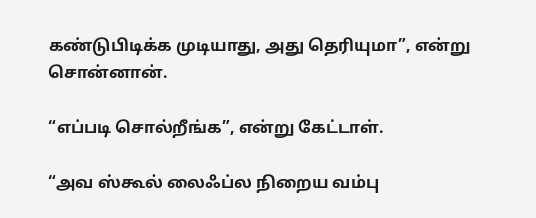கண்டுபிடிக்க முடியாது, அது தெரியுமா”, என்று சொன்னான்.

“எப்படி சொல்றீங்க”, என்று கேட்டாள்.

“அவ ஸ்கூல் லைஃப்ல நிறைய வம்பு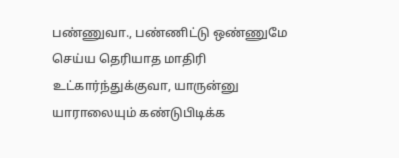பண்ணுவா., பண்ணிட்டு ஒண்ணுமே செய்ய தெரியாத மாதிரி உட்கார்ந்துக்குவா, யாருன்னு யாராலையும் கண்டுபிடிக்க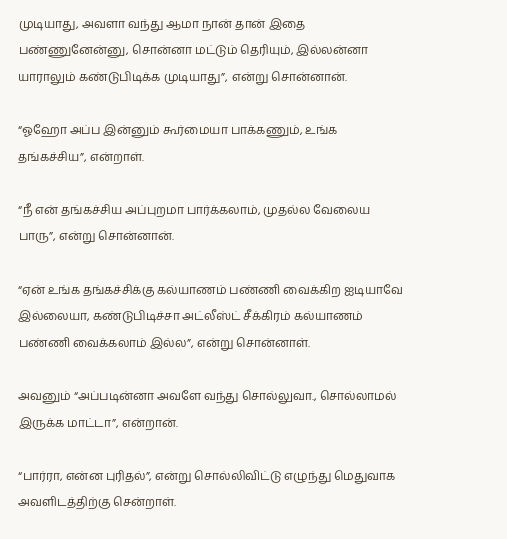முடியாது, அவளா வந்து ஆமா நான் தான் இதை பண்ணுனேன்னு, சொன்னா மட்டும் தெரியும், இல்லன்னா யாராலும் கண்டுபிடிக்க முடியாது”, என்று சொன்னான்.

“ஓஹோ அப்ப இன்னும் கூர்மையா பாக்கணும், உங்க தங்கச்சிய”, என்றாள்.

“நீ என் தங்கச்சிய அப்புறமா பார்க்கலாம், முதல்ல வேலைய பாரு”, என்று சொன்னான்.

“ஏன் உங்க தங்கச்சிக்கு கல்யாணம் பண்ணி வைக்கிற ஐடியாவே இல்லையா, கண்டுபிடிச்சா அட்லீஸ்ட் சீக்கிரம் கல்யாணம் பண்ணி வைக்கலாம் இல்ல”, என்று சொன்னாள்.

அவனும் “அப்படின்னா அவளே வந்து சொல்லுவா., சொல்லாமல் இருக்க மாட்டா”, என்றான்.

“பார்ரா, என்ன புரிதல்”, என்று சொல்லிவிட்டு எழுந்து மெதுவாக அவளிடத்திற்கு சென்றாள்.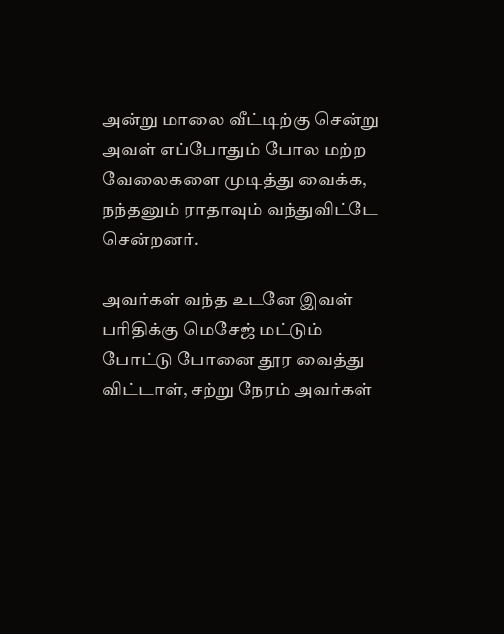அன்று மாலை வீட்டிற்கு சென்று அவள் எப்போதும் போல மற்ற வேலைகளை முடித்து வைக்க, நந்தனும் ராதாவும் வந்துவிட்டே சென்றனர்.

அவர்கள் வந்த உடனே இவள் பரிதிக்கு மெசேஜ் மட்டும் போட்டு போனை தூர வைத்து விட்டாள், சற்று நேரம் அவர்கள்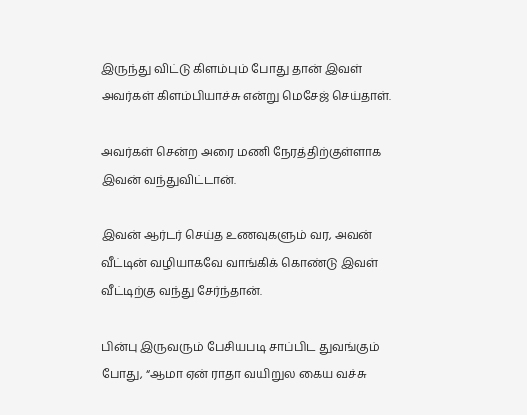இருந்து விட்டு கிளம்பும் போது தான் இவள் அவர்கள் கிளம்பியாச்சு என்று மெசேஜ் செய்தாள்.

அவர்கள் சென்ற அரை மணி நேரத்திற்குள்ளாக இவன் வந்துவிட்டான்.

இவன் ஆர்டர் செய்த உணவுகளும் வர, அவன் வீட்டின் வழியாகவே வாங்கிக் கொண்டு இவள் வீட்டிற்கு வந்து சேர்ந்தான்.

பின்பு இருவரும் பேசியபடி சாப்பிட துவங்கும் போது, “ஆமா ஏன் ராதா வயிறுல கைய வச்சு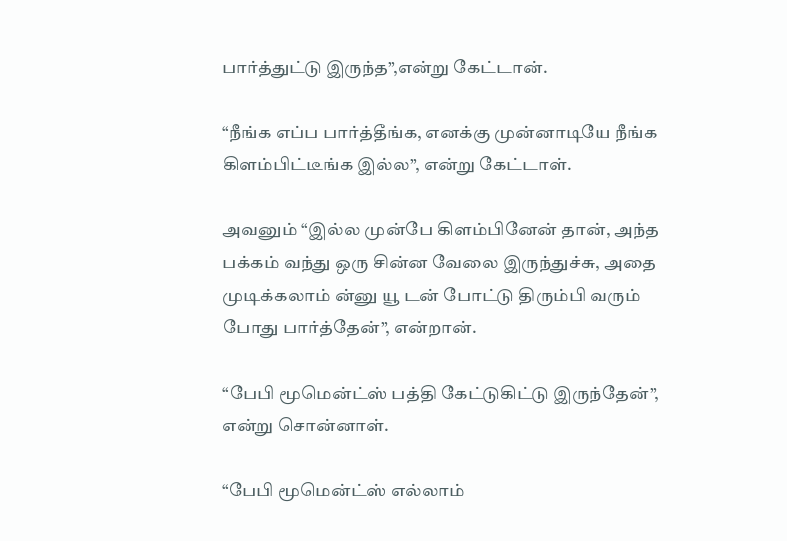பார்த்துட்டு இருந்த”,என்று கேட்டான்.

“நீங்க எப்ப பார்த்தீங்க, எனக்கு முன்னாடியே நீங்க கிளம்பிட்டீங்க இல்ல”, என்று கேட்டாள்.

அவனும் “இல்ல முன்பே கிளம்பினேன் தான், அந்த பக்கம் வந்து ஒரு சின்ன வேலை இருந்துச்சு, அதை முடிக்கலாம் ன்னு யூ டன் போட்டு திரும்பி வரும் போது பார்த்தேன்”, என்றான்.

“பேபி மூமென்ட்ஸ் பத்தி கேட்டுகிட்டு இருந்தேன்”, என்று சொன்னாள்.

“பேபி மூமென்ட்ஸ் எல்லாம்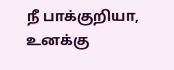நீ பாக்குறியா, உனக்கு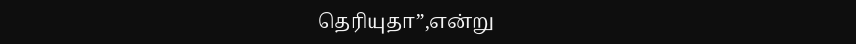தெரியுதா”,என்று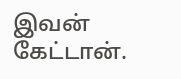இவன் கேட்டான்.